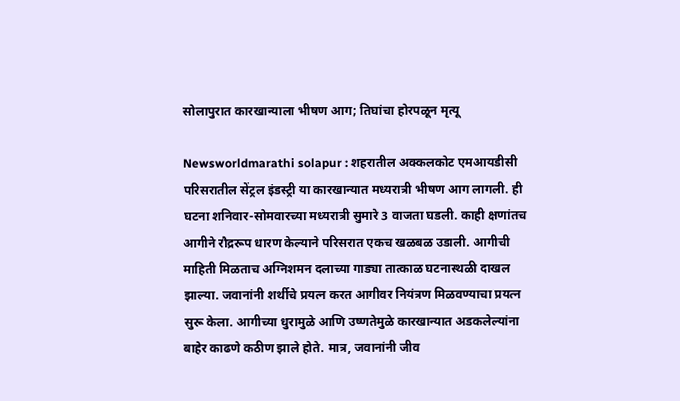सोलापुरात कारखान्याला भीषण आग; तिघांचा होरपळून मृत्यू

Newsworldmarathi solapur : शहरातील अक्कलकोट एमआयडीसी परिसरातील सेंट्रल इंडस्ट्री या कारखान्यात मध्यरात्री भीषण आग लागली. ही घटना शनिवार-सोमवारच्या मध्यरात्री सुमारे 3 वाजता घडली. काही क्षणांतच आगीने रौद्ररूप धारण केल्याने परिसरात एकच खळबळ उडाली. आगीची माहिती मिळताच अग्निशमन दलाच्या गाड्या तात्काळ घटनास्थळी दाखल झाल्या. जवानांनी शर्थीचे प्रयत्न करत आगीवर नियंत्रण मिळवण्याचा प्रयत्न सुरू केला. आगीच्या धुरामुळे आणि उष्णतेमुळे कारखान्यात अडकलेल्यांना बाहेर काढणे कठीण झाले होते. मात्र, जवानांनी जीव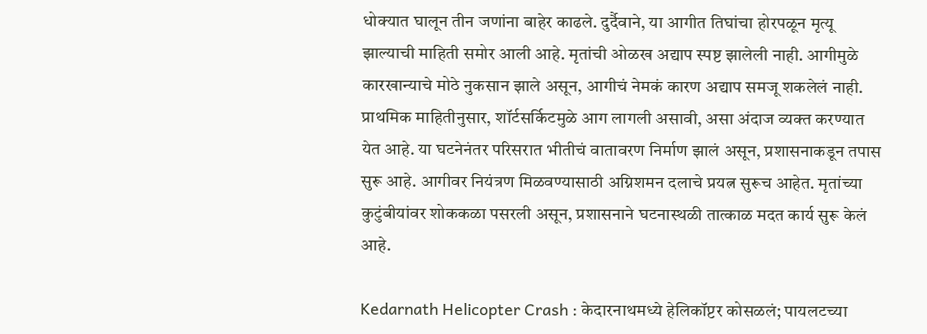धोक्यात घालून तीन जणांना बाहेर काढले. दुर्दैवाने, या आगीत तिघांचा होरपळून मृत्यू झाल्याची माहिती समोर आली आहे. मृतांची ओळख अद्याप स्पष्ट झालेली नाही. आगीमुळे कारखान्याचे मोठे नुकसान झाले असून, आगीचं नेमकं कारण अद्याप समजू शकलेलं नाही. प्राथमिक माहितीनुसार, शॉर्टसर्किटमुळे आग लागली असावी, असा अंदाज व्यक्त करण्यात येत आहे. या घटनेनंतर परिसरात भीतीचं वातावरण निर्माण झालं असून, प्रशासनाकडून तपास सुरू आहे. आगीवर नियंत्रण मिळवण्यासाठी अग्निशमन दलाचे प्रयत्न सुरूच आहेत. मृतांच्या कुटुंबीयांवर शोककळा पसरली असून, प्रशासनाने घटनास्थळी तात्काळ मदत कार्य सुरू केलं आहे.

Kedarnath Helicopter Crash : केदारनाथमध्ये हेलिकॉप्टर कोसळलं; पायलटच्या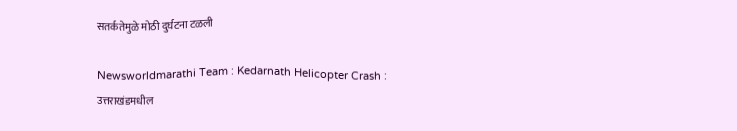सतर्कतेमुळे मोठी दुर्घटना टळली

Newsworldmarathi Team : Kedarnath Helicopter Crash : उत्तराखंडमधील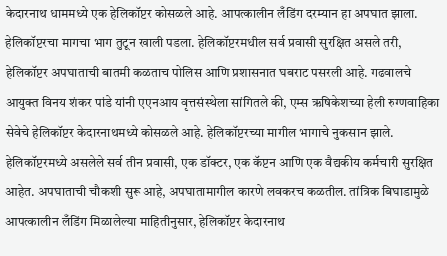केदारनाथ धाममध्ये एक हेलिकॉप्टर कोसळले आहे. आपत्कालीन लँडिंग दरम्यान हा अपघात झाला. हेलिकॉप्टरचा मागचा भाग तुटून खाली पडला. हेलिकॉप्टरमधील सर्व प्रवासी सुरक्षित असले तरी, हेलिकॉप्टर अपघाताची बातमी कळताच पोलिस आणि प्रशासनात घबराट पसरली आहे. गढवालचे आयुक्त विनय शंकर पांडे यांनी एएनआय वृत्तसंस्थेला सांगितले की, एम्स ऋषिकेशच्या हेली रुग्णवाहिका सेवेचे हेलिकॉप्टर केदारनाथमध्ये कोसळले आहे. हेलिकॉप्टरच्या मागील भागाचे नुकसान झाले. हेलिकॉप्टरमध्ये असलेले सर्व तीन प्रवासी, एक डॉक्टर, एक कॅप्टन आणि एक वैद्यकीय कर्मचारी सुरक्षित आहेत. अपघाताची चौकशी सुरू आहे, अपघातामागील कारणे लवकरच कळतील. तांत्रिक बिघाडामुळे आपत्कालीन लँडिंग मिळालेल्या माहितीनुसार, हेलिकॉप्टर केदारनाथ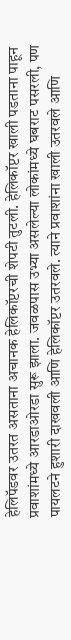हेलिपॅडवर उतरत असताना अचानक हेलिकॉप्टरची शेपटी तुटली. हेलिकॉप्टर खाली पडताना पाहून प्रवाशांमध्ये आरडाओरडा सुरू झाला. जवळपास उभ्या असलेल्या लोकांमध्ये घबराट पसरली, पण पायलटने हुशारी दाखवली आणि हेलिकॉप्टर उतरवले. त्याने प्रवाशांना खाली उतरवले आणि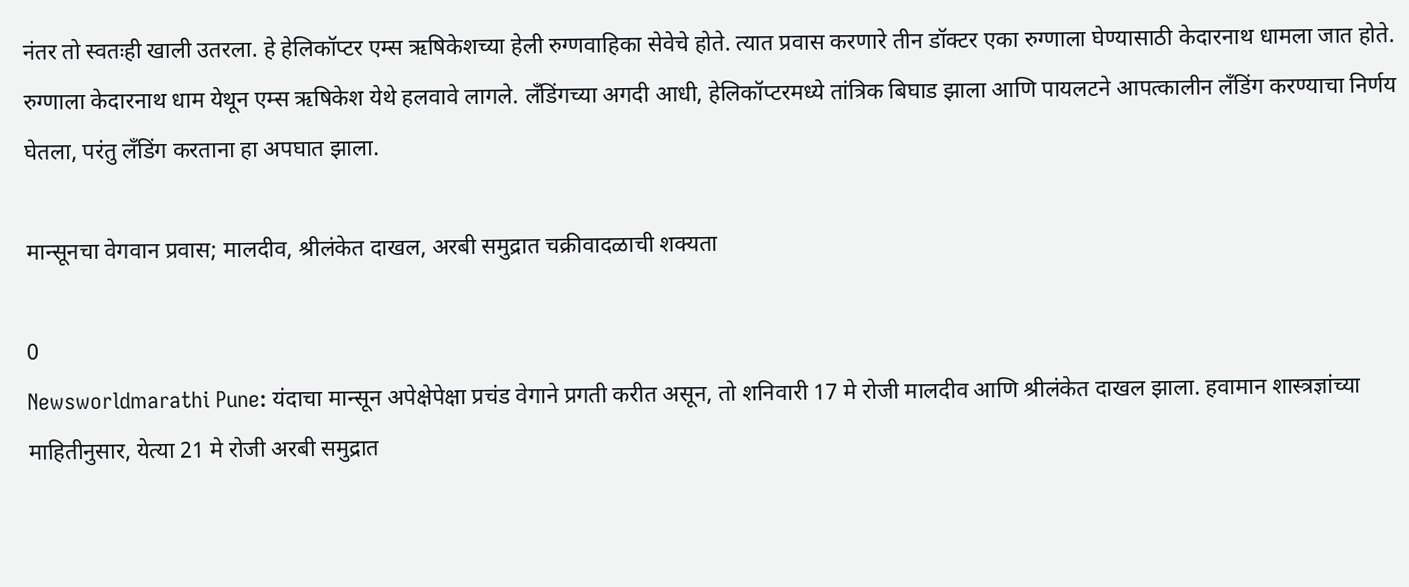नंतर तो स्वतःही खाली उतरला. हे हेलिकॉप्टर एम्स ऋषिकेशच्या हेली रुग्णवाहिका सेवेचे होते. त्यात प्रवास करणारे तीन डॉक्टर एका रुग्णाला घेण्यासाठी केदारनाथ धामला जात होते. रुग्णाला केदारनाथ धाम येथून एम्स ऋषिकेश येथे हलवावे लागले. लँडिंगच्या अगदी आधी, हेलिकॉप्टरमध्ये तांत्रिक बिघाड झाला आणि पायलटने आपत्कालीन लँडिंग करण्याचा निर्णय घेतला, परंतु लँडिंग करताना हा अपघात झाला.

मान्सूनचा वेगवान प्रवास; मालदीव, श्रीलंकेत दाखल, अरबी समुद्रात चक्रीवादळाची शक्यता

0
Newsworldmarathi Pune: यंदाचा मान्सून अपेक्षेपेक्षा प्रचंड वेगाने प्रगती करीत असून, तो शनिवारी 17 मे रोजी मालदीव आणि श्रीलंकेत दाखल झाला. हवामान शास्त्रज्ञांच्या माहितीनुसार, येत्या 21 मे रोजी अरबी समुद्रात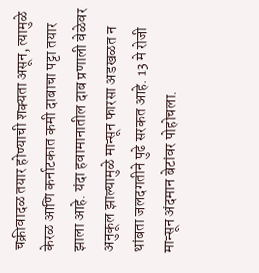चक्रीवादळ तयार होण्याची शक्यता असून, त्यामुळे केरळ आणि कर्नाटकात कमी दाबाचा पट्टा तयार झाला आहे. यंदा हवामानातील दाब प्रणाली वेळेवर अनुकूल झाल्यामुळे मान्सून फारसा अडखळत न थांबता जलदगतीने पुढे सरकत आहे. 13 मे रोजी मान्सून अंदमान बेटांवर पोहोचला.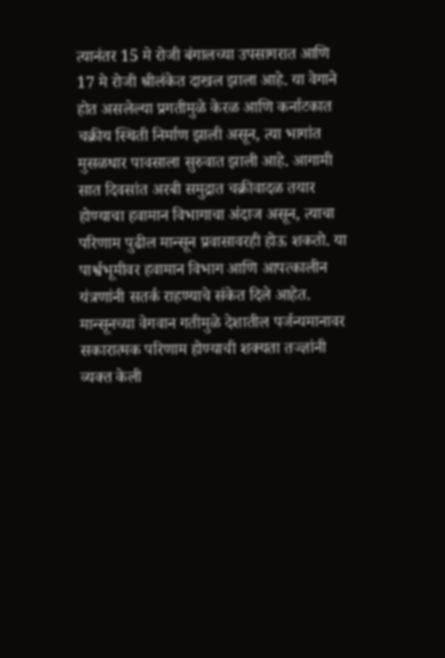त्यानंतर 15 मे रोजी बंगालच्या उपसागरात आणि 17 मे रोजी श्रीलंकेत दाखल झाला आहे. या वेगाने होत असलेल्या प्रगतीमुळे केरळ आणि कर्नाटकात चक्रीय स्थिती निर्माण झाली असून, त्या भागांत मुसळधार पावसाला सुरुवात झाली आहे. आगामी सात दिवसांत अरबी समुद्रात चक्रीवादळ तयार होण्याचा हवामान विभागाचा अंदाज असून, त्याचा परिणाम पुढील मान्सून प्रवासावरही होऊ शकतो. या पार्श्वभूमीवर हवामान विभाग आणि आपत्कालीन यंत्रणांनी सतर्क राहण्याचे संकेत दिले आहेत. मान्सूनच्या वेगवान गतीमुळे देशातील पर्जन्यमानावर सकारात्मक परिणाम होण्याची शक्यता तज्ज्ञांनी व्यक्त केली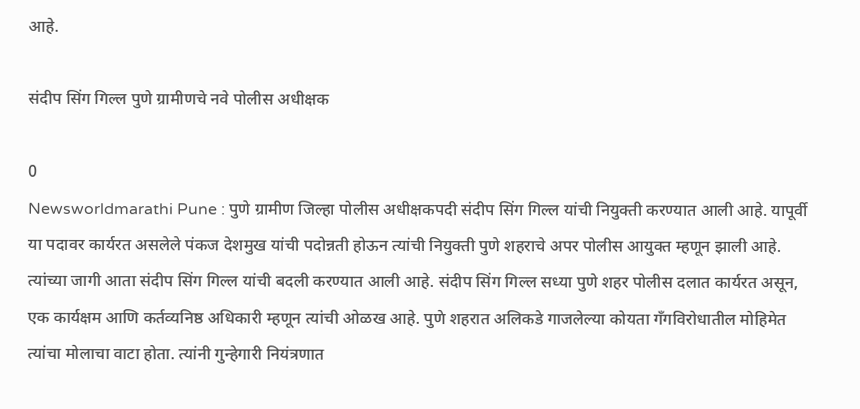आहे.

संदीप सिंग गिल्ल पुणे ग्रामीणचे नवे पोलीस अधीक्षक

0
Newsworldmarathi Pune : पुणे ग्रामीण जिल्हा पोलीस अधीक्षकपदी संदीप सिंग गिल्ल यांची नियुक्ती करण्यात आली आहे. यापूर्वी या पदावर कार्यरत असलेले पंकज देशमुख यांची पदोन्नती होऊन त्यांची नियुक्ती पुणे शहराचे अपर पोलीस आयुक्त म्हणून झाली आहे. त्यांच्या जागी आता संदीप सिंग गिल्ल यांची बदली करण्यात आली आहे. संदीप सिंग गिल्ल सध्या पुणे शहर पोलीस दलात कार्यरत असून, एक कार्यक्षम आणि कर्तव्यनिष्ठ अधिकारी म्हणून त्यांची ओळख आहे. पुणे शहरात अलिकडे गाजलेल्या कोयता गॅंगविरोधातील मोहिमेत त्यांचा मोलाचा वाटा होता. त्यांनी गुन्हेगारी नियंत्रणात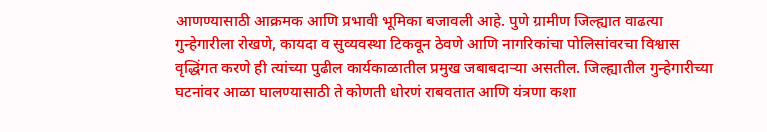आणण्यासाठी आक्रमक आणि प्रभावी भूमिका बजावली आहे. पुणे ग्रामीण जिल्ह्यात वाढत्या गुन्हेगारीला रोखणे, कायदा व सुव्यवस्था टिकवून ठेवणे आणि नागरिकांचा पोलिसांवरचा विश्वास वृद्धिंगत करणे ही त्यांच्या पुढील कार्यकाळातील प्रमुख जबाबदाऱ्या असतील. जिल्ह्यातील गुन्हेगारीच्या घटनांवर आळा घालण्यासाठी ते कोणती धोरणं राबवतात आणि यंत्रणा कशा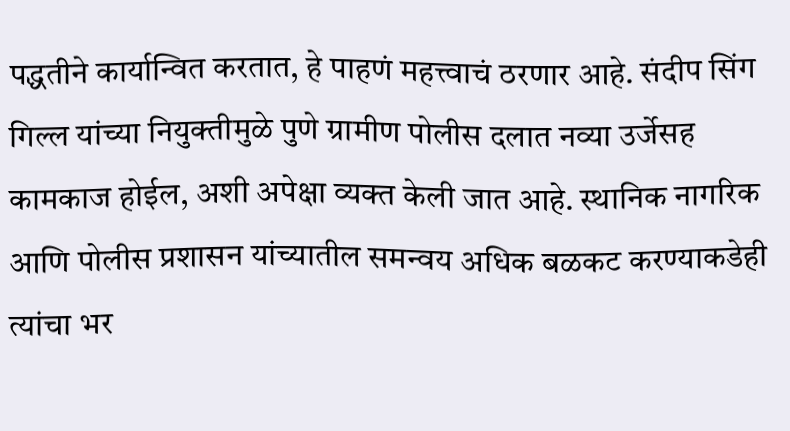पद्धतीने कार्यान्वित करतात, हे पाहणं महत्त्वाचं ठरणार आहे. संदीप सिंग गिल्ल यांच्या नियुक्तीमुळे पुणे ग्रामीण पोलीस दलात नव्या उर्जेसह कामकाज होईल, अशी अपेक्षा व्यक्त केली जात आहे. स्थानिक नागरिक आणि पोलीस प्रशासन यांच्यातील समन्वय अधिक बळकट करण्याकडेही त्यांचा भर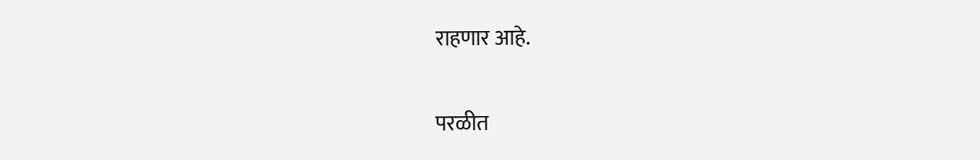राहणार आहे.

परळीत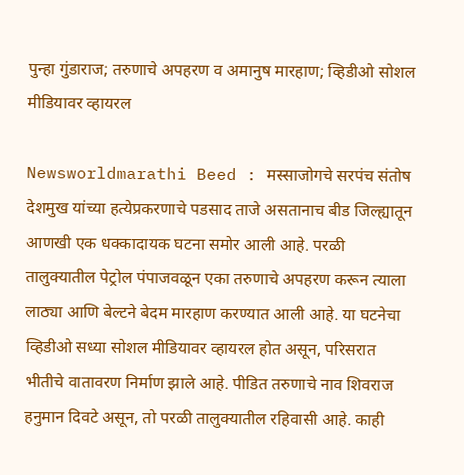पुन्हा गुंडाराज; तरुणाचे अपहरण व अमानुष मारहाण; व्हिडीओ सोशल मीडियावर व्हायरल

Newsworldmarathi Beed : मस्साजोगचे सरपंच संतोष देशमुख यांच्या हत्येप्रकरणाचे पडसाद ताजे असतानाच बीड जिल्ह्यातून आणखी एक धक्कादायक घटना समोर आली आहे. परळी तालुक्यातील पेट्रोल पंपाजवळून एका तरुणाचे अपहरण करून त्याला लाठ्या आणि बेल्टने बेदम मारहाण करण्यात आली आहे. या घटनेचा व्हिडीओ सध्या सोशल मीडियावर व्हायरल होत असून, परिसरात भीतीचे वातावरण निर्माण झाले आहे. पीडित तरुणाचे नाव शिवराज हनुमान दिवटे असून, तो परळी तालुक्यातील रहिवासी आहे. काही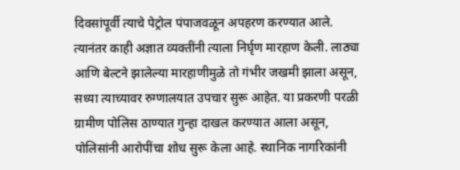दिवसांपूर्वी त्याचे पेट्रोल पंपाजवळून अपहरण करण्यात आले. त्यानंतर काही अज्ञात व्यक्तींनी त्याला निर्घृण मारहाण केली. लाठ्या आणि बेल्टने झालेल्या मारहाणीमुळे तो गंभीर जखमी झाला असून, सध्या त्याच्यावर रुग्णालयात उपचार सुरू आहेत. या प्रकरणी परळी ग्रामीण पोलिस ठाण्यात गुन्हा दाखल करण्यात आला असून, पोलिसांनी आरोपींचा शोध सुरू केला आहे. स्थानिक नागरिकांनी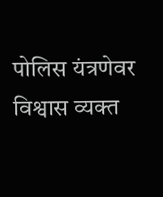पोलिस यंत्रणेवर विश्वास व्यक्त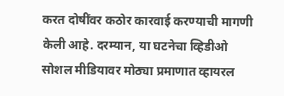करत दोषींवर कठोर कारवाई करण्याची मागणी केली आहे. दरम्यान, या घटनेचा व्हिडीओ सोशल मीडियावर मोठ्या प्रमाणात व्हायरल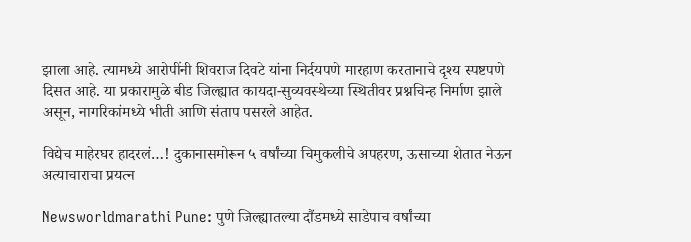झाला आहे. त्यामध्ये आरोपींनी शिवराज दिवटे यांना निर्दयपणे मारहाण करतानाचे दृश्य स्पष्टपणे दिसत आहे. या प्रकारामुळे बीड जिल्ह्यात कायदा-सुव्यवस्थेच्या स्थितीवर प्रश्नचिन्ह निर्माण झाले असून, नागरिकांमध्ये भीती आणि संताप पसरले आहेत.

विद्येच माहेरघर हादरलं…! दुकानासमोरून ५ वर्षांच्या चिमुकलीचे अपहरण, ऊसाच्या शेतात नेऊन अत्याचाराचा प्रयत्न

Newsworldmarathi Pune: पुणे जिल्ह्यातल्या दौंडमध्ये साडेपाच वर्षांच्या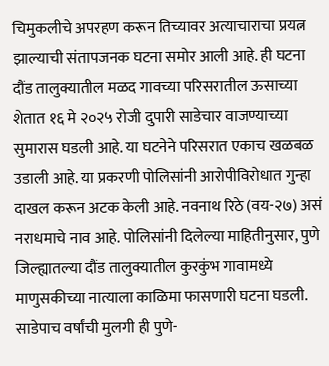चिमुकलीचे अपरहण करून तिच्यावर अत्याचाराचा प्रयत्न झाल्याची संतापजनक घटना समोर आली आहे. ही घटना दौंड तालुक्यातील मळद गावच्या परिसरातील ऊसाच्या शेतात १६ मे २०२५ रोजी दुपारी साडेचार वाजण्याच्या सुमारास घडली आहे. या घटनेने परिसरात एकाच खळबळ उडाली आहे. या प्रकरणी पोलिसांनी आरोपीविरोधात गुन्हा दाखल करून अटक केली आहे. नवनाथ रिठे (वय-२७) असं नराधमाचे नाव आहे. पोलिसांनी दिलेल्या माहितीनुसार, पुणे जिल्ह्यातल्या दौंड तालुक्यातील कुरकुंभ गावामध्ये माणुसकीच्या नात्याला काळिमा फासणारी घटना घडली. साडेपाच वर्षांची मुलगी ही पुणे-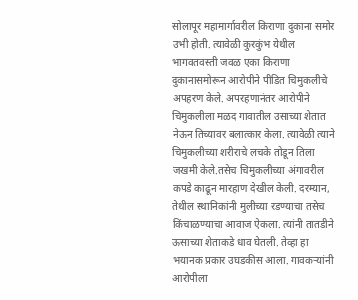सोलापूर महामार्गावरील किराणा दुकाना समोर उभी होती. त्यावेळी कुरकुंभ येथील भागवतवस्ती जवळ एका किराणा दुकानासमोरून आरोपीने पीडित चिमुकलीचे अपहरण केले. अपरहणानंतर आरोपीने चिमुकलीला मळद गावातील उसाच्या शेतात नेऊन तिच्यावर बलात्कार केला. त्यावेळी त्याने चिमुकलीच्या शरीराचे लचके तोडून तिला जखमी केले.तसेच चिमुकलीच्या अंगावरील कपडे काढून मारहाण देखील केली. दरम्यान, तेथील स्थानिकांनी मुलीच्या रडण्याचा तसेच किंचाळण्याचा आवाज ऐकला. त्यांनी तातडीने ऊसाच्या शेताकडे धाव घेतली. तेव्हा हा भयानक प्रकार उघडकीस आला. गावकऱ्यांनी आरोपीला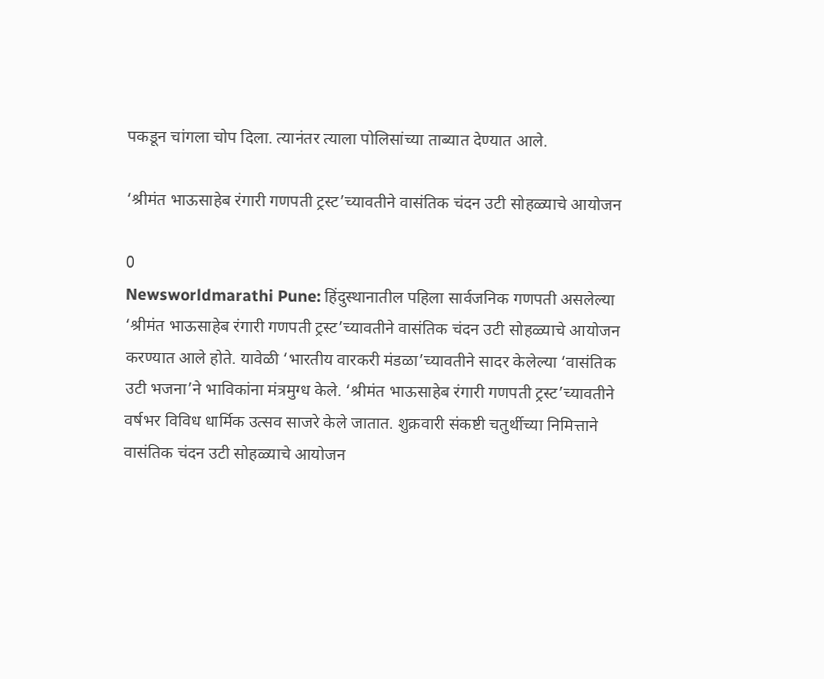पकडून चांगला चोप दिला. त्यानंतर त्याला पोलिसांच्या ताब्यात देण्यात आले.

‘श्रीमंत भाऊसाहेब रंगारी गणपती ट्रस्ट’च्यावतीने वासंतिक चंदन उटी सोहळ्याचे आयोजन

0
Newsworldmarathi Pune: हिंदुस्थानातील पहिला सार्वजनिक गणपती असलेल्या ‘श्रीमंत भाऊसाहेब रंगारी गणपती ट्रस्ट’च्यावतीने वासंतिक चंदन उटी सोहळ्याचे आयोजन करण्यात आले होते. यावेळी ‘भारतीय वारकरी मंडळा’च्यावतीने सादर केलेल्या ‘वासंतिक उटी भजना’ने भाविकांना मंत्रमुग्ध केले. ‘श्रीमंत भाऊसाहेब रंगारी गणपती ट्रस्ट’च्यावतीने वर्षभर विविध धार्मिक उत्सव साजरे केले जातात. शुक्रवारी संकष्टी चतुर्थीच्या निमित्ताने वासंतिक चंदन उटी सोहळ्याचे आयोजन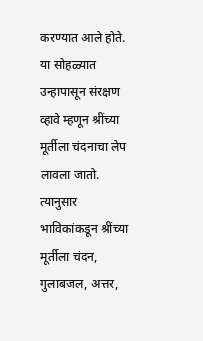करण्यात आले होते. या सोहळ्यात उन्हापासून संरक्षण व्हावे म्हणून श्रींच्या मूर्तीला चंदनाचा लेप लावला जातो. त्यानुसार भाविकांकडून श्रींच्या मूर्तीला चंदन, गुलाबजल, अत्तर,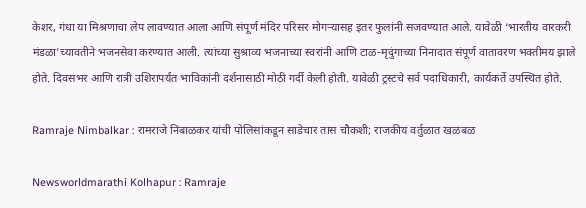केशर, गंधा या मिश्रणाचा लेप लावण्यात आला आणि संपूर्ण मंदिर परिसर मोगऱ्यासह इतर फुलांनी सजवण्यात आले. यावेळी ‘भारतीय वारकरी मंडळा’च्यावतीने भजनसेवा करण्यात आली. त्यांच्या सुश्राव्य भजनाच्या स्वरांनी आणि टाळ-मृदुंगाच्या निनादात संपूर्ण वातावरण भक्तीमय झाले होते. दिवसभर आणि रात्री उशिरापर्यंत भाविकांनी दर्शनासाठी मोठी गर्दी केली होती. यावेळी ट्रस्टचे सर्व पदाधिकारी, कार्यकर्ते उपस्थित होते.

Ramraje Nimbalkar : रामराजे निंबाळकर यांची पोलिसांकडून साडेचार तास चौकशी; राजकीय वर्तुळात खळबळ

Newsworldmarathi Kolhapur : Ramraje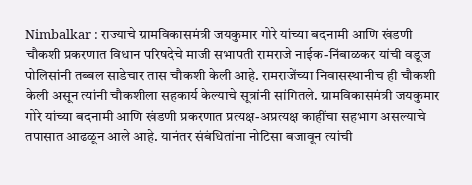Nimbalkar : राज्याचे ग्रामविकासमंत्री जयकुमार गोरे यांच्या बदनामी आणि खंडणी चौकशी प्रकरणात विधान परिषदेचे माजी सभापती रामराजे नाईक-निंबाळकर यांची वडूज पोलिसांनी तब्बल साडेचार तास चौकशी केली आहे. रामराजेंच्या निवासस्थानीच ही चौकशी केली असून त्यांनी चौकशीला सहकार्य केल्याचे सूत्रांनी सांगितले. ग्रामविकासमंत्री जयकुमार गोरे यांच्या बदनामी आणि खंडणी प्रकरणात प्रत्यक्ष-अप्रत्यक्ष काहींचा सहभाग असल्याचे तपासात आढळून आले आहे. यानंतर संबंधितांना नोटिसा बजावून त्यांची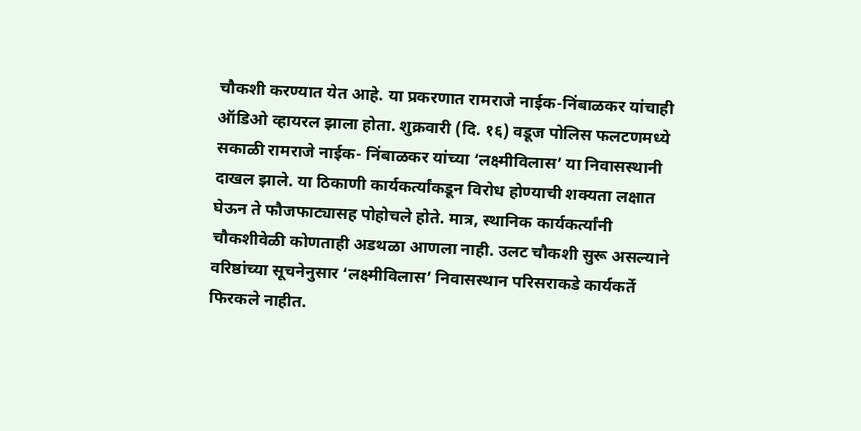चौकशी करण्यात येत आहे. या प्रकरणात रामराजे नाईक-निंबाळकर यांचाही ऑडिओ व्हायरल झाला होता. शुक्रवारी (दि. १६) वडूज पोलिस फलटणमध्ये सकाळी रामराजे नाईक- निंबाळकर यांच्या ‘लक्ष्मीविलास’ या निवासस्थानी दाखल झाले. या ठिकाणी कार्यकर्त्यांकडून विरोध होण्याची शक्यता लक्षात घेऊन ते फौजफाट्यासह पोहोचले होते. मात्र, स्थानिक कार्यकर्त्यांनी चौकशीवेळी कोणताही अडथळा आणला नाही. उलट चौकशी सुरू असल्याने वरिष्ठांच्या सूचनेनुसार ‘लक्ष्मीविलास’ निवासस्थान परिसराकडे कार्यकर्ते फिरकले नाहीत.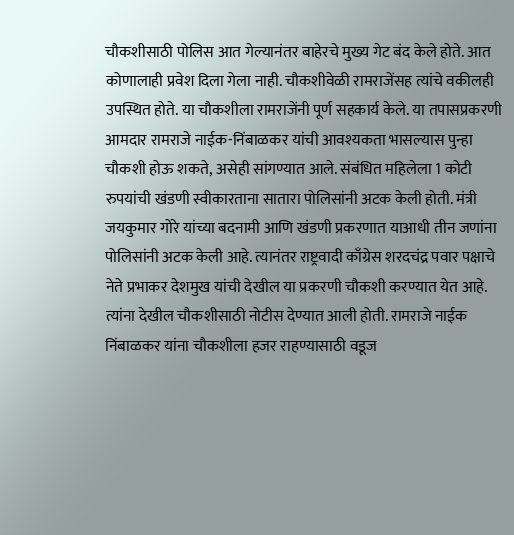चौकशीसाठी पोलिस आत गेल्यानंतर बाहेरचे मुख्य गेट बंद केले होते. आत कोणालाही प्रवेश दिला गेला नाही. चौकशीवेळी रामराजेंसह त्यांचे वकीलही उपस्थित होते. या चौकशीला रामराजेंनी पूर्ण सहकार्य केले. या तपासप्रकरणी आमदार रामराजे नाईक-निंबाळकर यांची आवश्यकता भासल्यास पुन्हा चौकशी होऊ शकते, असेही सांगण्यात आले. संबंधित महिलेला 1 कोटी रुपयांची खंडणी स्वीकारताना सातारा पोलिसांनी अटक केली होती. मंत्री जयकुमार गोरे यांच्या बदनामी आणि खंडणी प्रकरणात याआधी तीन जणांना पोलिसांनी अटक केली आहे. त्यानंतर राष्ट्रवादी काँग्रेस शरदचंद्र पवार पक्षाचे नेते प्रभाकर देशमुख यांची देखील या प्रकरणी चौकशी करण्यात येत आहे. त्यांना देखील चौकशीसाठी नोटीस देण्यात आली होती. रामराजे नाईक निंबाळकर यांना चौकशीला हजर राहण्यासाठी वडूज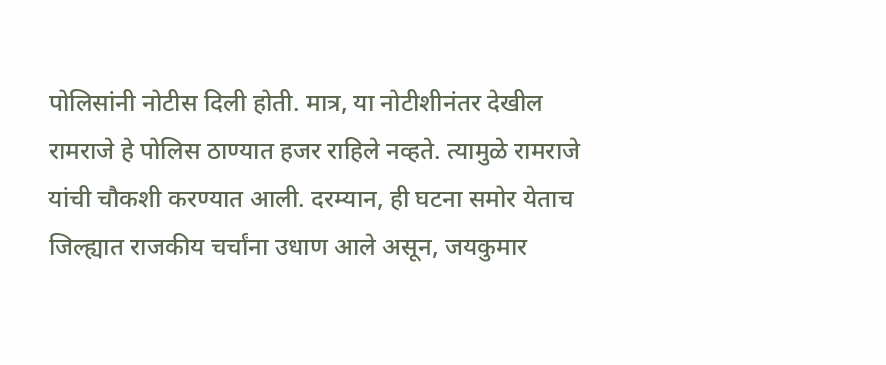पोलिसांनी नोटीस दिली होती. मात्र, या नोटीशीनंतर देखील रामराजे हे पोलिस ठाण्यात हजर राहिले नव्हते. त्यामुळे रामराजे यांची चौकशी करण्यात आली. दरम्यान, ही घटना समोर येताच जिल्ह्यात राजकीय चर्चांना उधाण आले असून, जयकुमार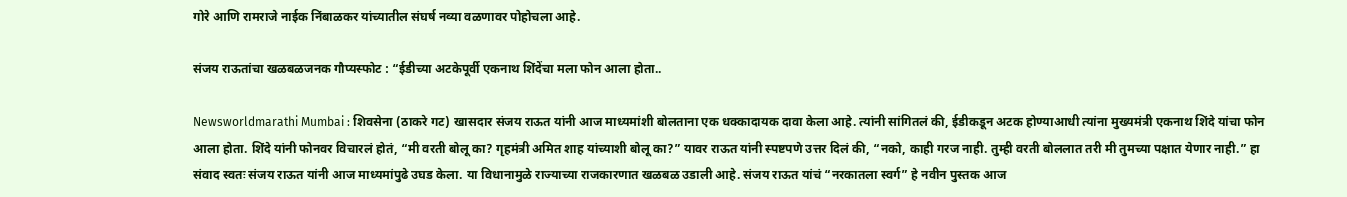गोरे आणि रामराजे नाईक निंबाळकर यांच्यातील संघर्ष नव्या वळणावर पोहोचला आहे.

संजय राऊतांचा खळबळजनक गौप्यस्फोट : “ईडीच्या अटकेपूर्वी एकनाथ शिंदेंचा मला फोन आला होता..

Newsworldmarathi Mumbai : शिवसेना (ठाकरे गट) खासदार संजय राऊत यांनी आज माध्यमांशी बोलताना एक धक्कादायक दावा केला आहे. त्यांनी सांगितलं की, ईडीकडून अटक होण्याआधी त्यांना मुख्यमंत्री एकनाथ शिंदे यांचा फोन आला होता. शिंदे यांनी फोनवर विचारलं होतं, “मी वरती बोलू का? गृहमंत्री अमित शाह यांच्याशी बोलू का?” यावर राऊत यांनी स्पष्टपणे उत्तर दिलं की, “नको, काही गरज नाही. तुम्ही वरती बोललात तरी मी तुमच्या पक्षात येणार नाही.” हा संवाद स्वतः संजय राऊत यांनी आज माध्यमांपुढे उघड केला. या विधानामुळे राज्याच्या राजकारणात खळबळ उडाली आहे. संजय राऊत यांचं “नरकातला स्वर्ग” हे नवीन पुस्तक आज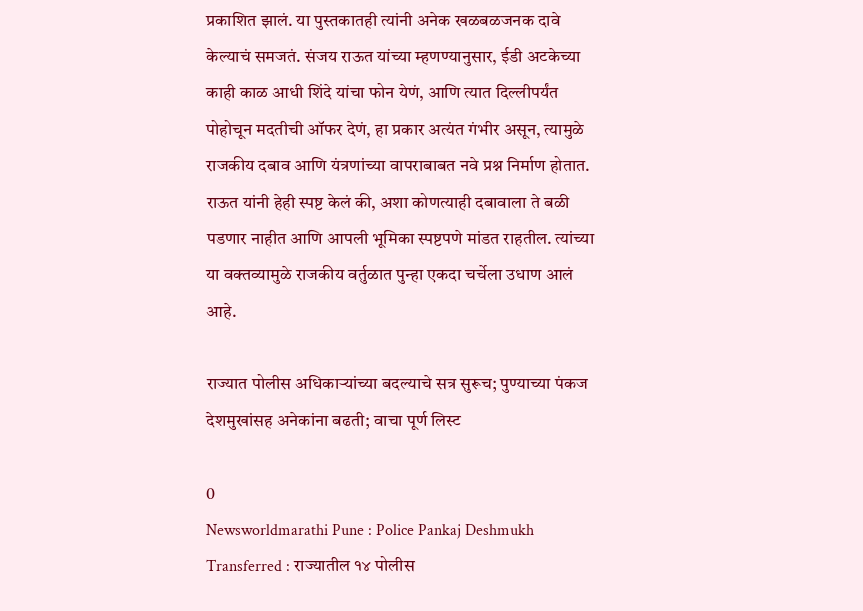प्रकाशित झालं. या पुस्तकातही त्यांनी अनेक खळबळजनक दावे केल्याचं समजतं. संजय राऊत यांच्या म्हणण्यानुसार, ईडी अटकेच्या काही काळ आधी शिंदे यांचा फोन येणं, आणि त्यात दिल्लीपर्यंत पोहोचून मदतीची ऑफर देणं, हा प्रकार अत्यंत गंभीर असून, त्यामुळे राजकीय दबाव आणि यंत्रणांच्या वापराबाबत नवे प्रश्न निर्माण होतात. राऊत यांनी हेही स्पष्ट केलं की, अशा कोणत्याही दबावाला ते बळी पडणार नाहीत आणि आपली भूमिका स्पष्टपणे मांडत राहतील. त्यांच्या या वक्तव्यामुळे राजकीय वर्तुळात पुन्हा एकदा चर्चेला उधाण आलं आहे.

राज्यात पोलीस अधिकाऱ्यांच्या बदल्याचे सत्र सुरूच; पुण्याच्या पंकज देशमुखांसह अनेकांना बढती; वाचा पूर्ण लिस्ट

0
Newsworldmarathi Pune : Police Pankaj Deshmukh Transferred : राज्यातील १४ पोलीस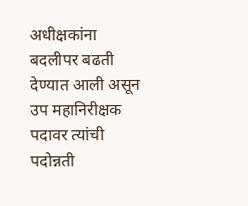अधीक्षकांना बदलीपर बढती देण्यात आली असून उप महानिरीक्षक पदावर त्यांची पदोन्नती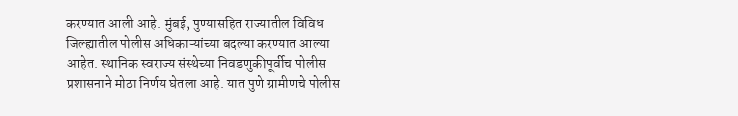करण्यात आली आहे. मुंबई, पुण्यासहित राज्यातील विविध जिल्ह्यातील पोलीस अधिकाऱ्यांच्या बदल्या करण्यात आल्या आहेत. स्थानिक स्वराज्य संस्थेच्या निवडणुकीपूर्वीच पोलीस प्रशासनाने मोठा निर्णय घेतला आहे. यात पुणे ग्रामीणचे पोलीस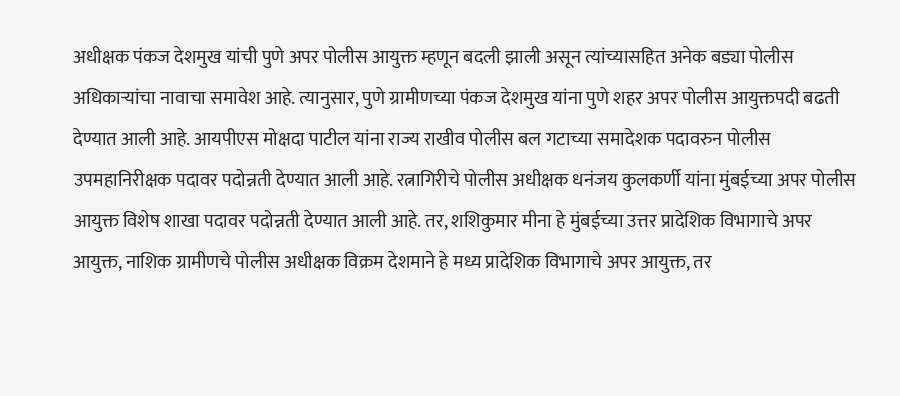अधीक्षक पंकज देशमुख यांची पुणे अपर पोलीस आयुक्त म्हणून बदली झाली असून त्यांच्यासहित अनेक बड्या पोलीस अधिकाऱ्यांचा नावाचा समावेश आहे. त्यानुसार, पुणे ग्रामीणच्या पंकज देशमुख यांना पुणे शहर अपर पोलीस आयुक्तपदी बढती देण्यात आली आहे. आयपीएस मोक्षदा पाटील यांना राज्य राखीव पोलीस बल गटाच्या समादेशक पदावरुन पोलीस उपमहानिरीक्षक पदावर पदोन्नती देण्यात आली आहे. रत्नागिरीचे पोलीस अधीक्षक धनंजय कुलकर्णी यांना मुंबईच्या अपर पोलीस आयुक्त विशेष शाखा पदावर पदोन्नती देण्यात आली आहे. तर, शशिकुमार मीना हे मुंबईच्या उत्तर प्रादेशिक विभागाचे अपर आयुक्त, नाशिक ग्रामीणचे पोलीस अधीक्षक विक्रम देशमाने हे मध्य प्रादेशिक विभागाचे अपर आयुक्त, तर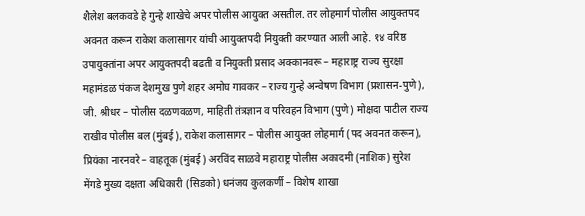शैलेश बलकवडे हे गुन्हे शाखेचे अपर पोलीस आयुक्त असतील. तर लोहमार्ग पोलीस आयुक्तपद अवनत करून राकेश कलासागर यांची आयुक्तपदी नियुक्ती करण्यात आली आहे. १४ वरिष्ठ उपायुक्तांना अपर आयुक्तपदी बढती व नियुक्ती प्रसाद अक्कानवरू – महाराष्ट्र राज्य सुरक्षा महामंडळ पंकज देशमुख पुणे शहर अमोघ गावकर – राज्य गुन्हे अन्वेषण विभाग (प्रशासन-पुणे), जी. श्रीधर – पोलीस दळणवळण, माहिती तंत्रज्ञान व परिवहन विभाग (पुणे) मोक्षदा पाटील राज्य राखीव पोलीस बल (मुंबई), राकेश कलासागर – पोलीस आयुक्त लोहमार्ग (पद अवनत करून), प्रियंका नारनवरे – वाहतूक (मुंबई) अरविंद साळवे महाराष्ट्र पोलीस अकादमी (नाशिक) सुरेश मेंगडे मुख्य दक्षता अधिकारी (सिडको) धनंजय कुलकर्णी – विशेष शाखा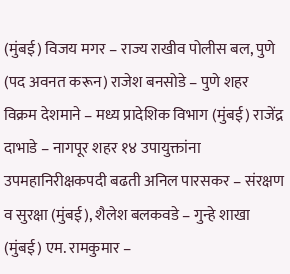(मुंबई) विजय मगर – राज्य राखीव पोलीस बल, पुणे (पद अवनत करून) राजेश बनसोडे – पुणे शहर विक्रम देशमाने – मध्य प्रादेशिक विभाग (मुंबई) राजेंद्र दाभाडे – नागपूर शहर १४ उपायुक्तांना उपमहानिरीक्षकपदी बढती अनिल पारसकर – संरक्षण व सुरक्षा (मुंबई), शैलेश बलकवडे – गुन्हे शाखा (मुंबई) एम. रामकुमार –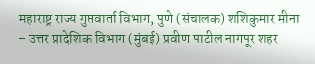महाराष्ट्र राज्य गुप्तवार्ता विभाग, पुणे (संचालक) शशिकुमार मीना – उत्तर प्रादेशिक विभाग (मुंबई) प्रवीण पाटील नागपूर शहर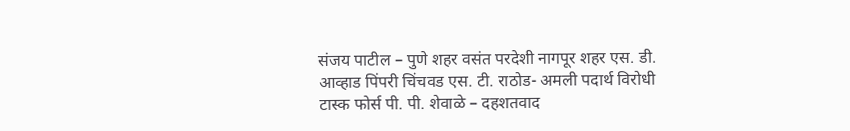संजय पाटील – पुणे शहर वसंत परदेशी नागपूर शहर एस. डी. आव्हाड पिंपरी चिंचवड एस. टी. राठोड- अमली पदार्थ विरोधी टास्क फोर्स पी. पी. शेवाळे – दहशतवाद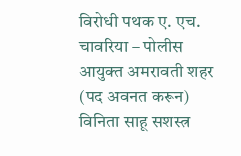विरोधी पथक ए. एच. चावरिया – पोलीस आयुक्त अमरावती शहर (पद अवनत करून) विनिता साहू सशस्त्र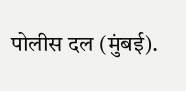पोलीस दल (मुंबई).